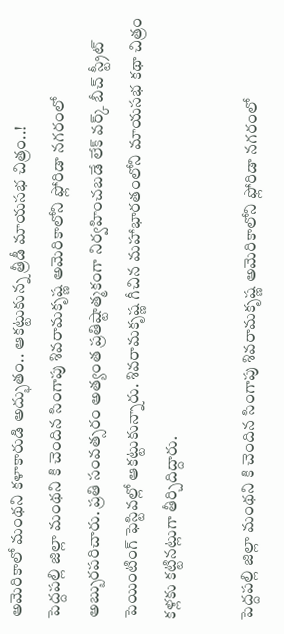అమెరికాలో మంథని కళాకారుడి అద్భుతం.. ఆకట్టుకున్న త్రీడీ మాయసభ చిత్రం..!
పెద్దపల్లి జిల్లా మంథని కి చెందిన సింగాపు శివరామకృష్ణ అమెరికాలోని ఫ్లోరిడా నగరంలో అబ్బురపరిచారు. ప్రతి సంవత్సరం అత్యంత ప్రతిష్టాత్మకంగా నిర్వహించబడే లేక్ వర్క్ బీచ్ స్ట్రీట్ పెయింటింగ్ ఫెస్టివల్లో ఆకట్టుకున్నారు. శివరామకృష్ణ గీచిన మహాభారతంలోని మాయసభ కథా చిత్రం కళ్లకు కట్టినట్లుగా తీర్చిదిద్దారు.

పెద్దపల్లి జిల్లా మంథని కి చెందిన సింగాపు శివరామకృష్ణ అమెరికాలోని ఫ్లోరిడా నగరంలో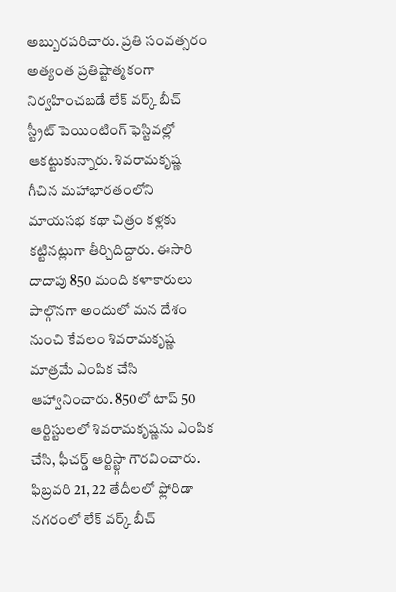అబ్బురపరిచారు. ప్రతి సంవత్సరం అత్యంత ప్రతిష్టాత్మకంగా నిర్వహించబడే లేక్ వర్క్ బీచ్ స్ట్రీట్ పెయింటింగ్ ఫెస్టివల్లో ఆకట్టుకున్నారు. శివరామకృష్ణ గీచిన మహాభారతంలోని మాయసభ కథా చిత్రం కళ్లకు కట్టినట్లుగా తీర్చిదిద్దారు. ఈసారి దాదాపు 850 మంది కళాకారులు పాల్గొనగా అందులో మన దేశం నుంచి కేవలం శివరామకృష్ణ మాత్రమే ఎంపిక చేసి ఆహ్వానించారు. 850లో టాప్ 50 ఆర్టిస్టులలో శివరామకృష్ణను ఎంపిక చేసి, ఫీచర్డ్ ఆర్టిస్ట్గా గౌరవించారు.
ఫిబ్రవరి 21, 22 తేదీలలో ఫ్లోరిడా నగరంలో లేక్ వర్క్ బీచ్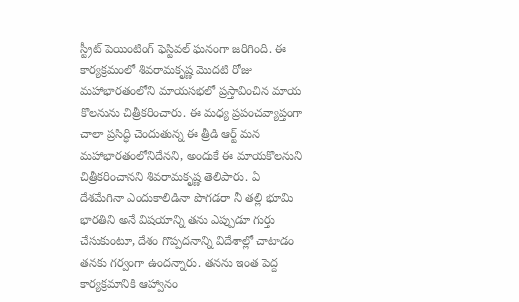స్ట్రీట్ పెయింటింగ్ ఫెస్టివల్ ఘనంగా జరిగింది. ఈ కార్యక్రమంలో శివరామకృష్ణ మొదటి రోజు మహాభారతంలోని మాయసభలో ప్రస్తావించిన మాయ కొలనును చిత్రీకరించారు. ఈ మధ్య ప్రపంచవ్యాప్తంగా చాలా ప్రసిద్ధి చెందుతున్న ఈ త్రీడి ఆర్ట్ మన మహాభారతంలోనిదేనని, అందుకే ఈ మాయకొలనుని చిత్రీకరించానని శివరామకృష్ణ తెలిపారు. ఏ దేశమేగినా ఎందుకాలిడినా పొగడరా నీ తల్లి భూమి భారతిని అనే విషయాన్ని తను ఎప్పుడూ గుర్తు చేసుకుంటూ, దేశం గొప్పదనాన్ని విదేశాల్లో చాటాడం తనకు గర్వంగా ఉందన్నారు. తనను ఇంత పెద్ద కార్యక్రమానికి ఆహ్వానం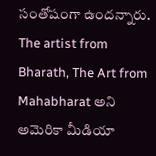సంతోషంగా ఉందన్నారు. The artist from Bharath, The Art from Mahabharat అని అమెరికా మీడియా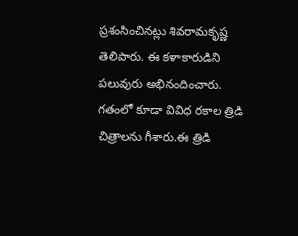ప్రశంసించినట్లు శివరామకృష్ణ తెలిపారు. ఈ కళాకారుడిని పలువురు అభినందించారు. గతంలో కూడా వివిధ రకాల త్రిడి చిత్రాలను గీశారు.ఈ త్రిడి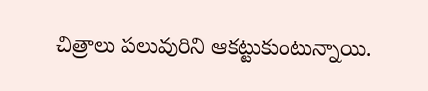చిత్రాలు పలువురిని ఆకట్టుకుంటున్నాయి.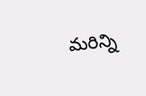మరిన్ని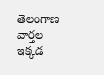తెలంగాణ వార్తల ఇక్కడ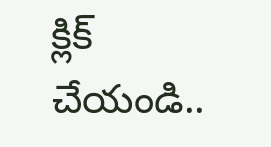క్లిక్ చేయండి..